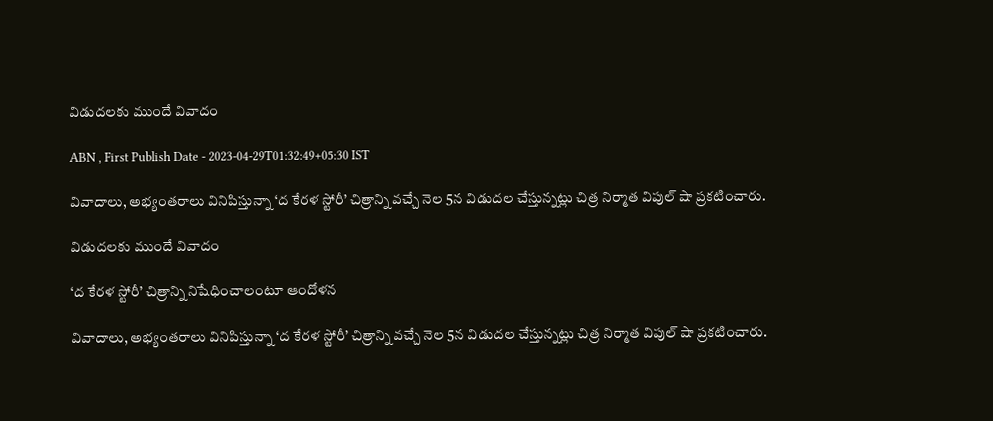విడుదలకు ముందే వివాదం

ABN , First Publish Date - 2023-04-29T01:32:49+05:30 IST

వివాదాలు, అభ్యంతరాలు వినిపిస్తున్నా ‘ద కేరళ స్టోరీ’ చిత్రాన్ని వచ్చే నెల 5న విడుదల చేస్తున్నట్లు చిత్ర నిర్మాత విపుల్‌ షా ప్రకటించారు.

విడుదలకు ముందే వివాదం

‘ద కేరళ స్టోరీ’ చిత్రాన్ని నిషేధించాలంటూ ఆందోళన

వివాదాలు, అభ్యంతరాలు వినిపిస్తున్నా ‘ద కేరళ స్టోరీ’ చిత్రాన్ని వచ్చే నెల 5న విడుదల చేస్తున్నట్లు చిత్ర నిర్మాత విపుల్‌ షా ప్రకటించారు.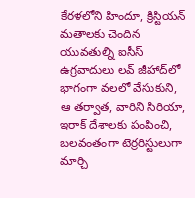కేరళలోని హిందూ, క్రిస్టియన్‌ మతాలకు చెందిన యువతుల్ని ఐసీస్‌ ఉగ్రవాదులు లవ్‌ జీహాద్‌లో భాగంగా వలలో వేసుకుని, ఆ తర్వాత, వారిని సిరియా, ఇరాక్‌ దేశాలకు పంపించి, బలవంతంగా టెర్రరిస్టులుగా మార్చి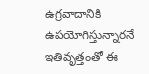ఉగ్రవాదానికి ఉపయోగిస్తున్నారనే ఇతివృత్తంతో ఈ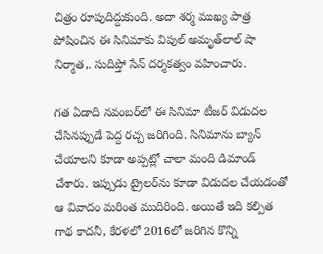చిత్రం రూపుదిద్దుకుంది. అదా శర్మ ముఖ్య పాత్ర పోషించిన ఈ సినిమాకు విపుల్‌ అమృత్‌లాల్‌ షా నిర్మాత,. సుదిప్తో సేన్‌ దర్శకత్వం వహించారు.

గత ఏడాది నవంబర్‌లో ఈ సినిమా టీజర్‌ విడుదల చేసినప్పుడే పెద్ద రచ్చ జరిగింది. సినిమాను బ్యాన్‌ చేయాలని కూడా అప్పట్లో చాలా మంది డిమాండ్‌ చేశారు. ఇప్పుడు ట్రైలర్‌ను కూడా విడుదల చేయడంతో ఆ వివాదం మరింత ముదిరింది. అయితే ఇది కల్పిత గాథ కాదనీ, కేరళలో 2016లో జరిగిన కొన్ని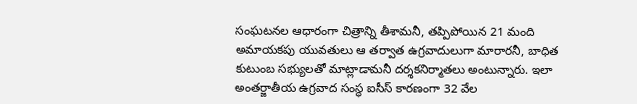సంఘటనల ఆధారంగా చిత్రాన్ని తీశామనీ, తప్పిపోయిన 21 మంది అమాయకపు యువతులు ఆ తర్వాత ఉగ్రవాదులుగా మారారనీ, బాధిత కుటుంబ సభ్యులతో మాట్లాడామనీ దర్శకనిర్మాతలు అంటున్నారు. ఇలా అంతర్జాతీయ ఉగ్రవాద సంస్థ ఐసీస్‌ కారణంగా 32 వేల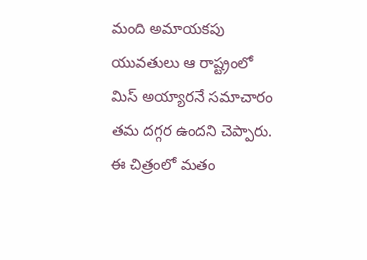మంది అమాయకపు యువతులు ఆ రాష్ట్రంలో మిస్‌ అయ్యారనే సమాచారం తమ దగ్గర ఉందని చెప్పారు. ఈ చిత్రంలో మతం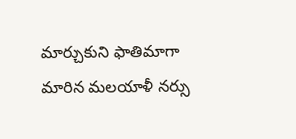మార్చుకుని ఫాతిమాగా మారిన మలయాళీ నర్సు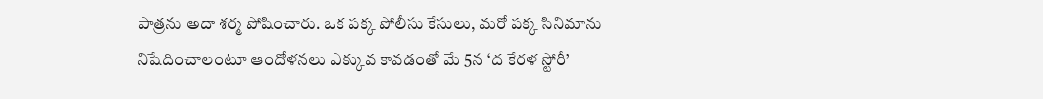పాత్రను అదా శర్మ పోషించారు. ఒక పక్క పోలీసు కేసులు, మరో పక్క సినిమాను నిషేదించాలంటూ ఆందోళనలు ఎక్కువ కావడంతో మే 5న ‘ద కేరళ స్టోరీ’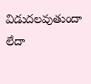విడుదలవుతుందా లేదా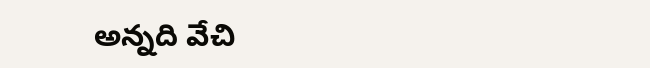అన్నది వేచి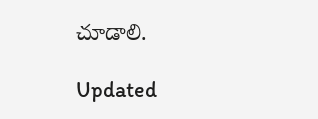చూడాలి.

Updated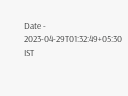Date - 2023-04-29T01:32:49+05:30 IST